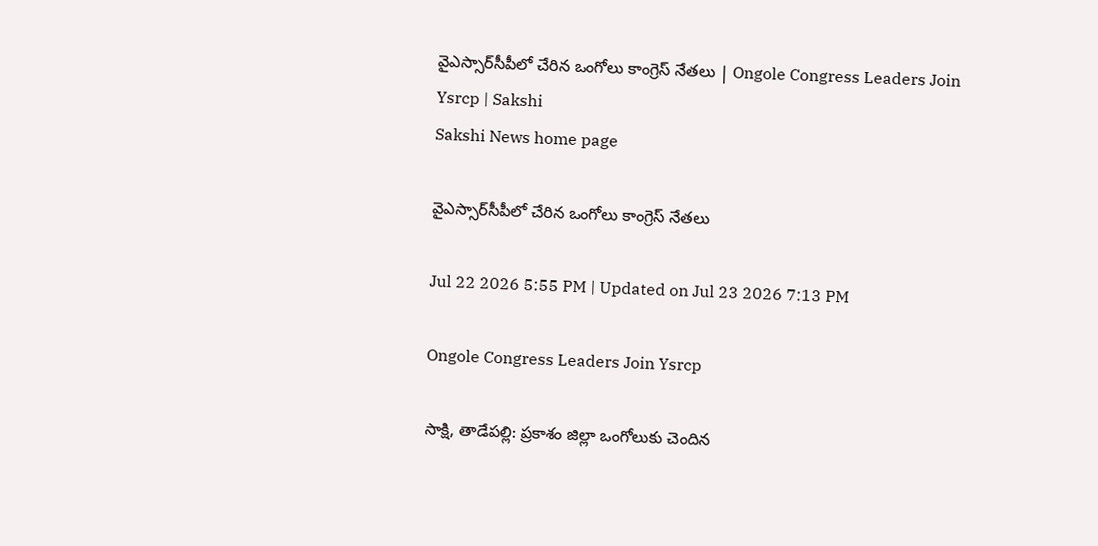వైఎస్సార్‌సీపీలో చేరిన ఒంగోలు కాంగ్రెస్ నేతలు | Ongole Congress Leaders Join Ysrcp | Sakshi
Sakshi News home page

వైఎస్సార్‌సీపీలో చేరిన ఒంగోలు కాంగ్రెస్ నేతలు

Jul 22 2026 5:55 PM | Updated on Jul 23 2026 7:13 PM

Ongole Congress Leaders Join Ysrcp

సాక్షి, తాడేపల్లి: ప్రకాశం జిల్లా ఒంగోలుకు చెందిన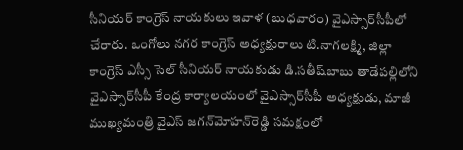సీనియర్‌ కాంగ్రెస్‌ నాయకులు ఇవాళ (బుధవారం) వైఎస్సార్‌సీపీలో చేరారు. ఒంగోలు నగర కాంగ్రెస్‌ అధ్యక్షురాలు టి.నాగలక్ష్మి, జిల్లా కాంగ్రెస్‌ ఎస్సీ సెల్‌ సీనియర్‌ నాయకుడు డి.సతీష్‌బాబు తాడేపల్లిలోని వైఎస్సార్‌సీపీ కేంద్ర కార్యాలయంలో వైఎస్సార్‌సీపీ అధ్యక్షుడు, మాజీ ముఖ్యమంత్రి వైఎస్‌ జగన్‌మోహన్‌రెడ్డి సమక్షంలో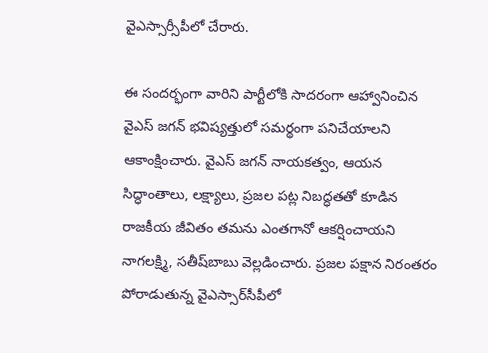వైఎస్సార్సీపీలో చేరారు.

ఈ సందర్భంగా వారిని పార్టీలోకి సాదరంగా ఆహ్వానించిన వైఎస్‌ జగన్‌ భవిష్యత్తులో సమర్థంగా పనిచేయాలని ఆకాంక్షించారు. వైఎస్‌ జగన్‌ నాయకత్వం, ఆయన సిద్ధాంతాలు, లక్ష్యాలు, ప్రజల పట్ల నిబద్ధతతో కూడిన రాజకీయ జీవితం తమను ఎంతగానో ఆకర్షించాయని నాగలక్ష్మి, సతీష్‌బాబు వెల్లడించారు. ప్రజల పక్షాన నిరంతరం పోరాడుతున్న వైఎస్సార్‌సీపీలో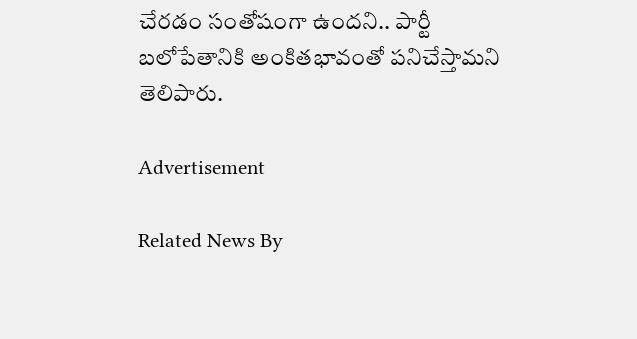చేరడం సంతోషంగా ఉందని.. పార్టీ బలోపేతానికి అంకితభావంతో పనిచేస్తామని తెలిపారు.

Advertisement

Related News By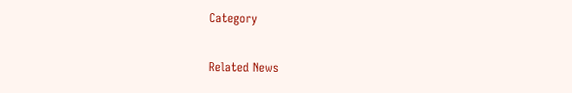Category

Related News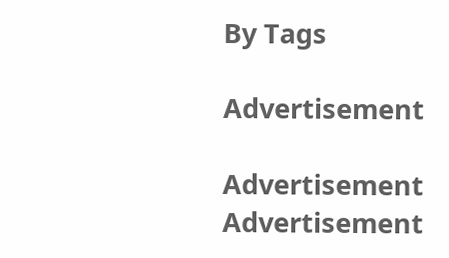By Tags

Advertisement

Advertisement
Advertisement